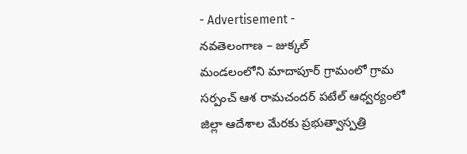- Advertisement -
నవతెలంగాణ – జుక్కల్
మండలంలోని మాదాపూర్ గ్రామంలో గ్రామ సర్పంచ్ ఆశ రామచందర్ పటేల్ ఆధ్వర్యంలో జిల్లా ఆదేశాల మేరకు ప్రభుత్వాస్పత్రి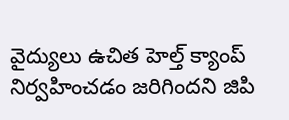వైద్యులు ఉచిత హెల్త్ క్యాంప్ నిర్వహించడం జరిగిందని జిపి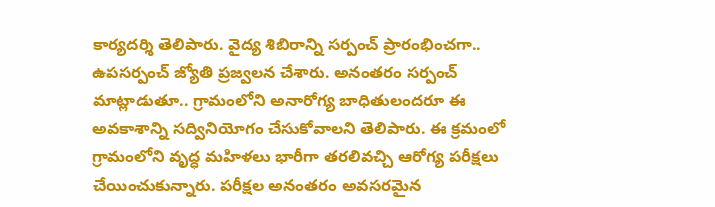కార్యదర్శి తెలిపారు. వైద్య శిబిరాన్ని సర్పంచ్ ప్రారంభించగా.. ఉపసర్పంచ్ జ్యోతి ప్రజ్వలన చేశారు. అనంతరం సర్పంచ్ మాట్లాడుతూ.. గ్రామంలోని అనారోగ్య బాధితులందరూ ఈ అవకాశాన్ని సద్వినియోగం చేసుకోవాలని తెలిపారు. ఈ క్రమంలో గ్రామంలోని వృద్ధ మహిళలు భారీగా తరలివచ్చి ఆరోగ్య పరీక్షలు చేయించుకున్నారు. పరీక్షల అనంతరం అవసరమైన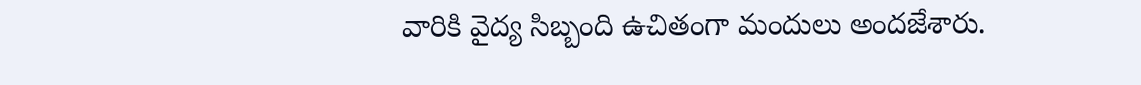వారికి వైద్య సిబ్బంది ఉచితంగా మందులు అందజేశారు.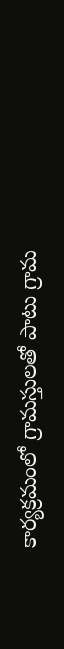కార్యక్రమంలో గ్రామస్తులతో పాటు గ్రామ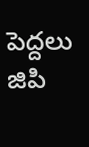పెద్దలు జిపి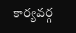కార్యవర్గ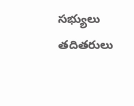సభ్యులు తదితరులు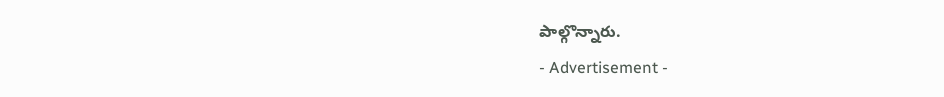పాల్గొన్నారు.
- Advertisement -